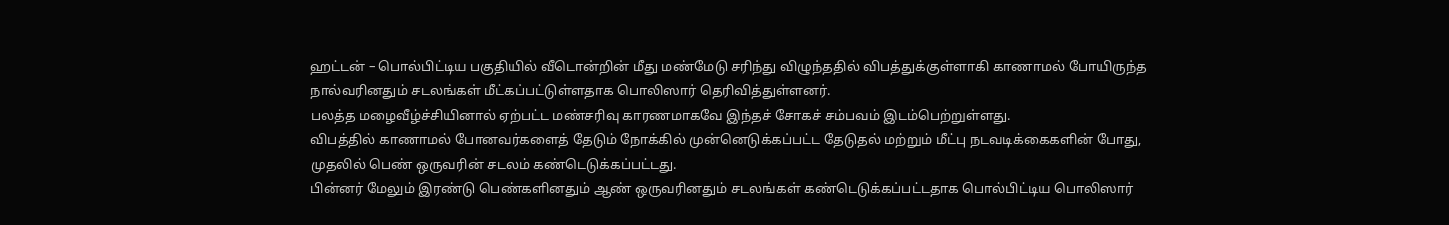ஹட்டன் – பொல்பிட்டிய பகுதியில் வீடொன்றின் மீது மண்மேடு சரிந்து விழுந்ததில் விபத்துக்குள்ளாகி காணாமல் போயிருந்த நால்வரினதும் சடலங்கள் மீட்கப்பட்டுள்ளதாக பொலிஸார் தெரிவித்துள்ளனர்.
பலத்த மழைவீழ்ச்சியினால் ஏற்பட்ட மண்சரிவு காரணமாகவே இந்தச் சோகச் சம்பவம் இடம்பெற்றுள்ளது.
விபத்தில் காணாமல் போனவர்களைத் தேடும் நோக்கில் முன்னெடுக்கப்பட்ட தேடுதல் மற்றும் மீட்பு நடவடிக்கைகளின் போது, முதலில் பெண் ஒருவரின் சடலம் கண்டெடுக்கப்பட்டது.
பின்னர் மேலும் இரண்டு பெண்களினதும் ஆண் ஒருவரினதும் சடலங்கள் கண்டெடுக்கப்பட்டதாக பொல்பிட்டிய பொலிஸார்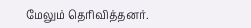மேலும் தெரிவித்தனர்.